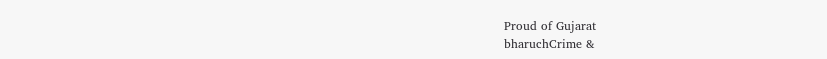Proud of Gujarat
bharuchCrime &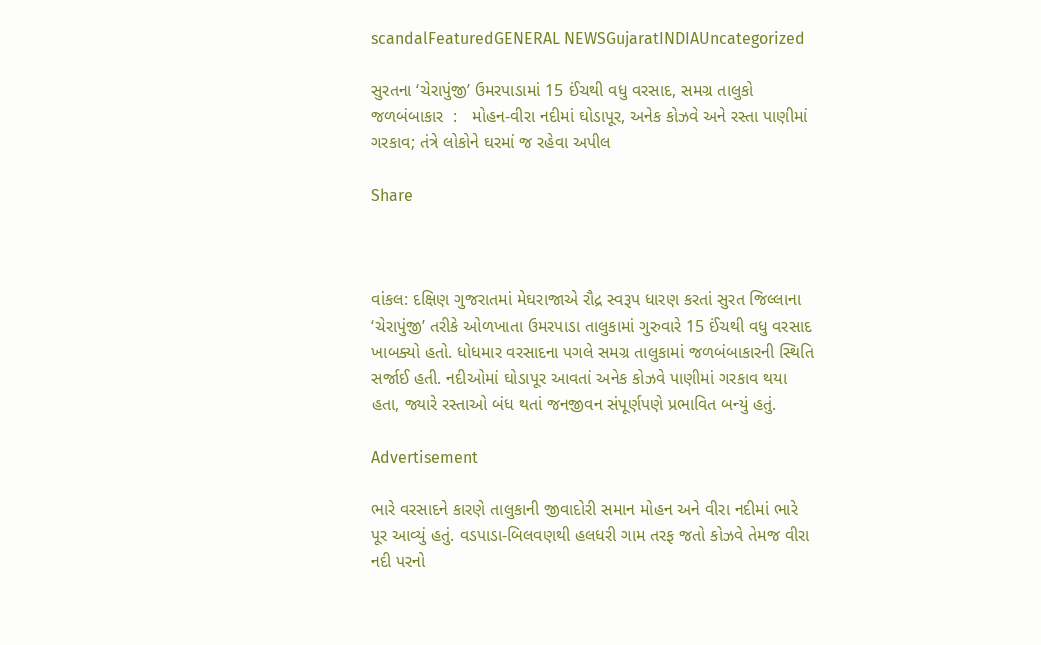scandalFeaturedGENERAL NEWSGujaratINDIAUncategorized

સુરતના ‘ચેરાપુંજી’ ઉમરપાડામાં 15 ઈંચથી વધુ વરસાદ, સમગ્ર તાલુકો જળબંબાકાર  :   મોહન-વીરા નદીમાં ઘોડાપૂર, અનેક કોઝવે અને રસ્તા પાણીમાં ગરકાવ; તંત્રે લોકોને ઘરમાં જ રહેવા અપીલ

Share



વાંકલ: દક્ષિણ ગુજરાતમાં મેઘરાજાએ રૌદ્ર સ્વરૂપ ધારણ કરતાં સુરત જિલ્લાના ‘ચેરાપુંજી’ તરીકે ઓળખાતા ઉમરપાડા તાલુકામાં ગુરુવારે 15 ઈંચથી વધુ વરસાદ ખાબક્યો હતો. ધોધમાર વરસાદના પગલે સમગ્ર તાલુકામાં જળબંબાકારની સ્થિતિ સર્જાઈ હતી. નદીઓમાં ઘોડાપૂર આવતાં અનેક કોઝવે પાણીમાં ગરકાવ થયા હતા, જ્યારે રસ્તાઓ બંધ થતાં જનજીવન સંપૂર્ણપણે પ્રભાવિત બન્યું હતું.

Advertisement

ભારે વરસાદને કારણે તાલુકાની જીવાદોરી સમાન મોહન અને વીરા નદીમાં ભારે પૂર આવ્યું હતું. વડપાડા-બિલવણથી હલધરી ગામ તરફ જતો કોઝવે તેમજ વીરા નદી પરનો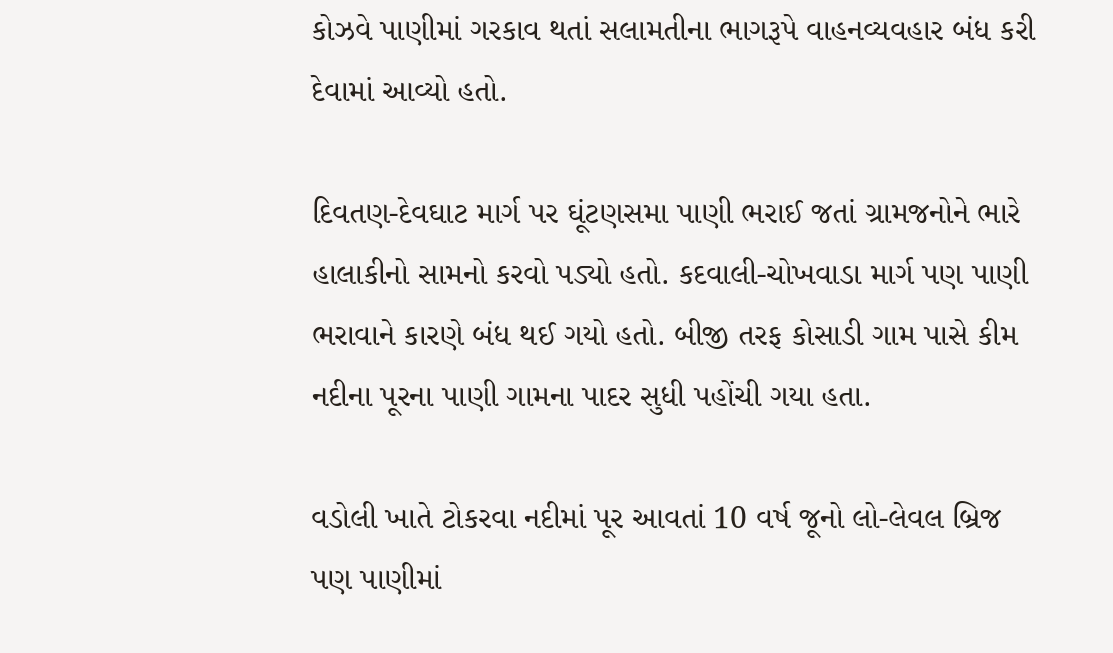કોઝવે પાણીમાં ગરકાવ થતાં સલામતીના ભાગરૂપે વાહનવ્યવહાર બંધ કરી દેવામાં આવ્યો હતો.

દિવતણ-દેવઘાટ માર્ગ પર ઘૂંટણસમા પાણી ભરાઈ જતાં ગ્રામજનોને ભારે હાલાકીનો સામનો કરવો પડ્યો હતો. કદવાલી-ચોખવાડા માર્ગ પણ પાણી ભરાવાને કારણે બંધ થઈ ગયો હતો. બીજી તરફ કોસાડી ગામ પાસે કીમ નદીના પૂરના પાણી ગામના પાદર સુધી પહોંચી ગયા હતા.

વડોલી ખાતે ટોકરવા નદીમાં પૂર આવતાં 10 વર્ષ જૂનો લો-લેવલ બ્રિજ પણ પાણીમાં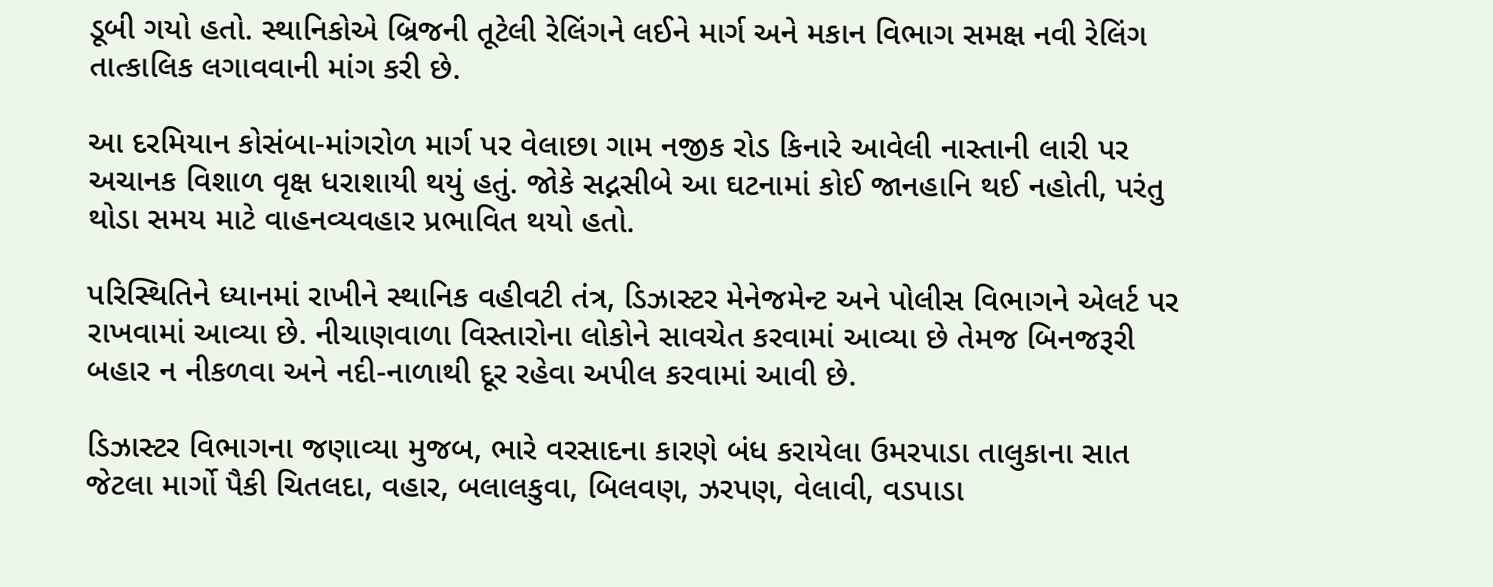ડૂબી ગયો હતો. સ્થાનિકોએ બ્રિજની તૂટેલી રેલિંગને લઈને માર્ગ અને મકાન વિભાગ સમક્ષ નવી રેલિંગ તાત્કાલિક લગાવવાની માંગ કરી છે.

આ દરમિયાન કોસંબા-માંગરોળ માર્ગ પર વેલાછા ગામ નજીક રોડ કિનારે આવેલી નાસ્તાની લારી પર અચાનક વિશાળ વૃક્ષ ધરાશાયી થયું હતું. જોકે સદ્નસીબે આ ઘટનામાં કોઈ જાનહાનિ થઈ નહોતી, પરંતુ થોડા સમય માટે વાહનવ્યવહાર પ્રભાવિત થયો હતો.

પરિસ્થિતિને ધ્યાનમાં રાખીને સ્થાનિક વહીવટી તંત્ર, ડિઝાસ્ટર મેનેજમેન્ટ અને પોલીસ વિભાગને એલર્ટ પર રાખવામાં આવ્યા છે. નીચાણવાળા વિસ્તારોના લોકોને સાવચેત કરવામાં આવ્યા છે તેમજ બિનજરૂરી બહાર ન નીકળવા અને નદી-નાળાથી દૂર રહેવા અપીલ કરવામાં આવી છે.

ડિઝાસ્ટર વિભાગના જણાવ્યા મુજબ, ભારે વરસાદના કારણે બંધ કરાયેલા ઉમરપાડા તાલુકાના સાત જેટલા માર્ગો પૈકી ચિતલદા, વહાર, બલાલકુવા, બિલવણ, ઝરપણ, વેલાવી, વડપાડા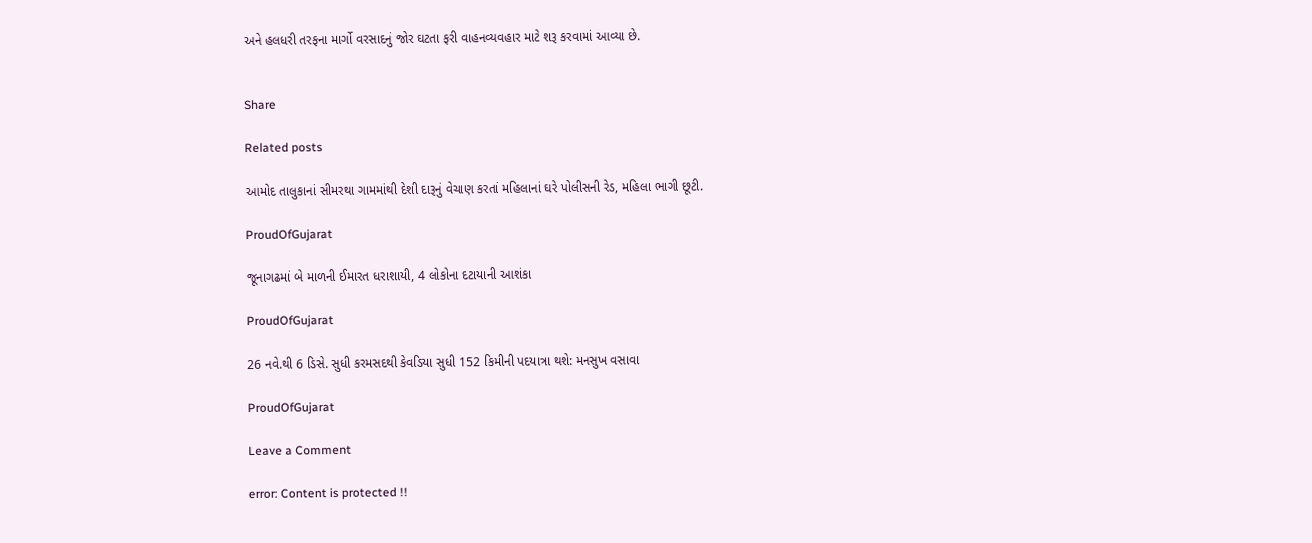અને હલધરી તરફના માર્ગો વરસાદનું જોર ઘટતા ફરી વાહનવ્યવહાર માટે શરૂ કરવામાં આવ્યા છે.


Share

Related posts

આમોદ તાલુકાનાં સીમરથા ગામમાંથી દેશી દારૂનું વેચાણ કરતાં મહિલાનાં ઘરે પોલીસની રેડ, મહિલા ભાગી છૂટી.

ProudOfGujarat

જૂનાગઢમાં બે માળની ઈમારત ધરાશાયી, 4 લોકોના દટાયાની આશંકા

ProudOfGujarat

26 નવે.થી 6 ડિસે. સુધી કરમસદથી કેવડિયા સુધી 152 કિમીની પદયાત્રા થશે: મનસુખ વસાવા

ProudOfGujarat

Leave a Comment

error: Content is protected !!